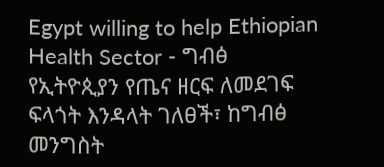Egypt willing to help Ethiopian Health Sector - ግብፅ የኢትዮጲያን የጤና ዘርፍ ለመደገፍ ፍላጎት እንዳላት ገለፀች፣ ከግብፅ መንግስት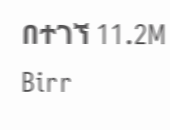በተገኘ 11.2M Birr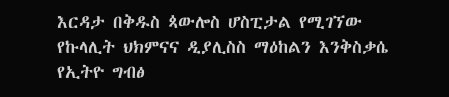እርዳታ በቅዱስ ጳውሎስ ሆስፒታል የሚገኘው የኩላሊት ህክምናና ዲያሊስስ ማዕከልን እንቅስቃሴ የኢትዮ ግብፅ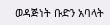ወዳጅነት ቡድን አባላት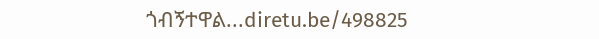ጎብኝተዋል...diretu.be/498825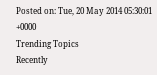Posted on: Tue, 20 May 2014 05:30:01 +0000
Trending Topics
Recently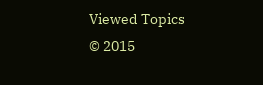Viewed Topics
© 2015